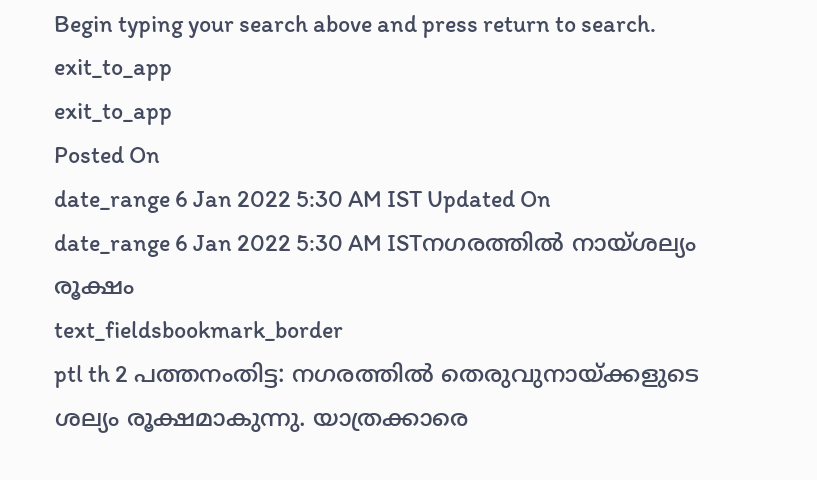Begin typing your search above and press return to search.
exit_to_app
exit_to_app
Posted On
date_range 6 Jan 2022 5:30 AM IST Updated On
date_range 6 Jan 2022 5:30 AM ISTനഗരത്തിൽ നായ്ശല്യം രൂക്ഷം
text_fieldsbookmark_border
ptl th 2 പത്തനംതിട്ട: നഗരത്തിൽ തെരുവുനായ്ക്കളുടെ ശല്യം രൂക്ഷമാകുന്നു. യാത്രക്കാരെ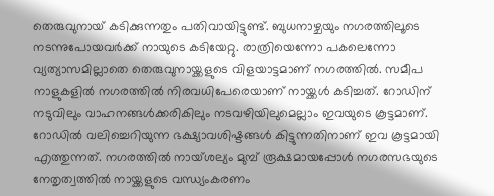തെരുവുനായ് കടിക്കുന്നതും പതിവായിട്ടുണ്ട്. ബുധനാഴ്ചയും നഗരത്തിലൂടെ നടന്നുപോയവർക്ക് നായുടെ കടിയേറ്റു. രാത്രിയെന്നോ പകലെന്നോ വ്യത്യാസമില്ലാതെ തെരുവുനായ്ക്കളുടെ വിളയാട്ടമാണ് നഗരത്തിൽ. സമീപ നാളുകളിൽ നഗരത്തിൽ നിരവധിപേരെയാണ് നായ്ക്കൾ കടിച്ചത്. റോഡിന് നടുവിലും വാഹനങ്ങൾക്കരികിലും നടവഴിയിലുമെല്ലാം ഇവയുടെ കൂട്ടമാണ്. റോഡിൽ വലിച്ചെറിയുന്ന ഭക്ഷ്യാവശിഷ്ടങ്ങൾ കിട്ടുന്നതിനാണ് ഇവ കൂട്ടമായി എത്തുന്നത്. നഗരത്തിൽ നായ്ശല്യം മുമ്പ് രൂക്ഷമായപ്പോൾ നഗരസഭയുടെ നേതൃത്വത്തിൽ നായ്ക്കളുടെ വന്ധ്യംകരണം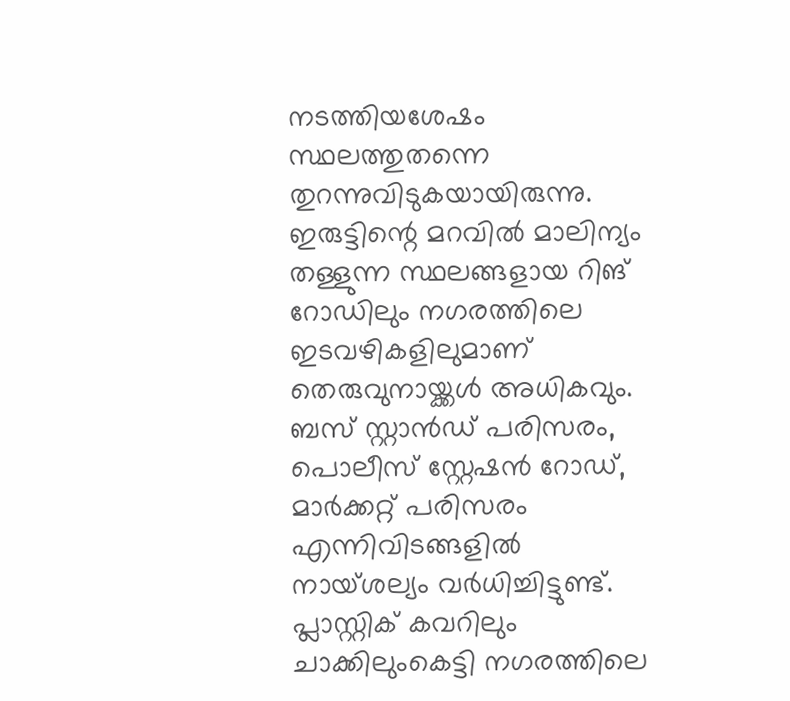നടത്തിയശേഷം സ്ഥലത്തുതന്നെ തുറന്നുവിടുകയായിരുന്നു. ഇരുട്ടിന്റെ മറവിൽ മാലിന്യം തള്ളുന്ന സ്ഥലങ്ങളായ റിങ് റോഡിലും നഗരത്തിലെ ഇടവഴികളിലുമാണ് തെരുവുനായ്ക്കൾ അധികവും. ബസ് സ്റ്റാൻഡ് പരിസരം, പൊലീസ് സ്റ്റേഷൻ റോഡ്, മാർക്കറ്റ് പരിസരം എന്നിവിടങ്ങളിൽ നായ്ശല്യം വർധിച്ചിട്ടുണ്ട്. പ്ലാസ്റ്റിക് കവറിലും ചാക്കിലുംകെട്ടി നഗരത്തിലെ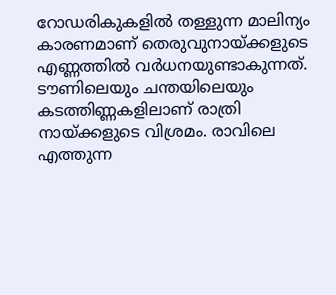റോഡരികുകളിൽ തള്ളുന്ന മാലിന്യം കാരണമാണ് തെരുവുനായ്ക്കളുടെ എണ്ണത്തിൽ വർധനയുണ്ടാകുന്നത്. ടൗണിലെയും ചന്തയിലെയും കടത്തിണ്ണകളിലാണ് രാത്രി നായ്ക്കളുടെ വിശ്രമം. രാവിലെ എത്തുന്ന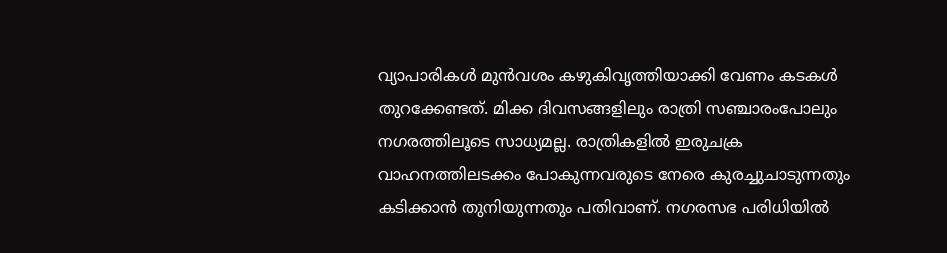വ്യാപാരികൾ മുൻവശം കഴുകിവൃത്തിയാക്കി വേണം കടകൾ തുറക്കേണ്ടത്. മിക്ക ദിവസങ്ങളിലും രാത്രി സഞ്ചാരംപോലും നഗരത്തിലൂടെ സാധ്യമല്ല. രാത്രികളിൽ ഇരുചക്ര വാഹനത്തിലടക്കം പോകുന്നവരുടെ നേരെ കുരച്ചുചാടുന്നതും കടിക്കാൻ തുനിയുന്നതും പതിവാണ്. നഗരസഭ പരിധിയിൽ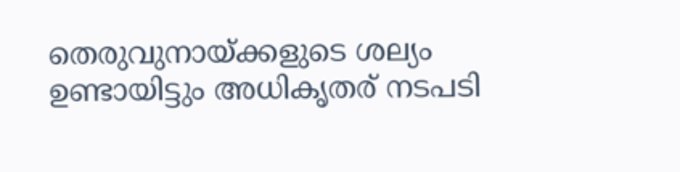തെരുവുനായ്ക്കളുടെ ശല്യം ഉണ്ടായിട്ടും അധികൃതര് നടപടി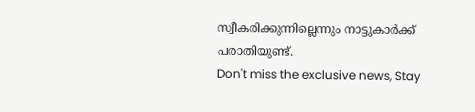സ്വീകരിക്കുന്നില്ലെന്നും നാട്ടുകാർക്ക് പരാതിയുണ്ട്.
Don't miss the exclusive news, Stay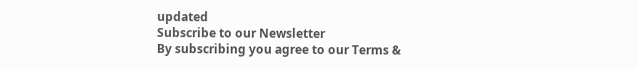updated
Subscribe to our Newsletter
By subscribing you agree to our Terms &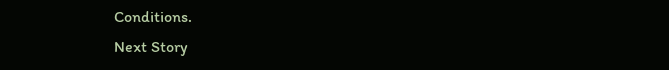Conditions.
Next Story